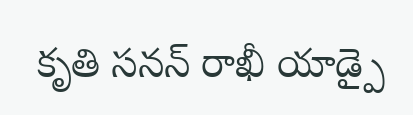కృతి సనన్ రాఖీ యాడ్పై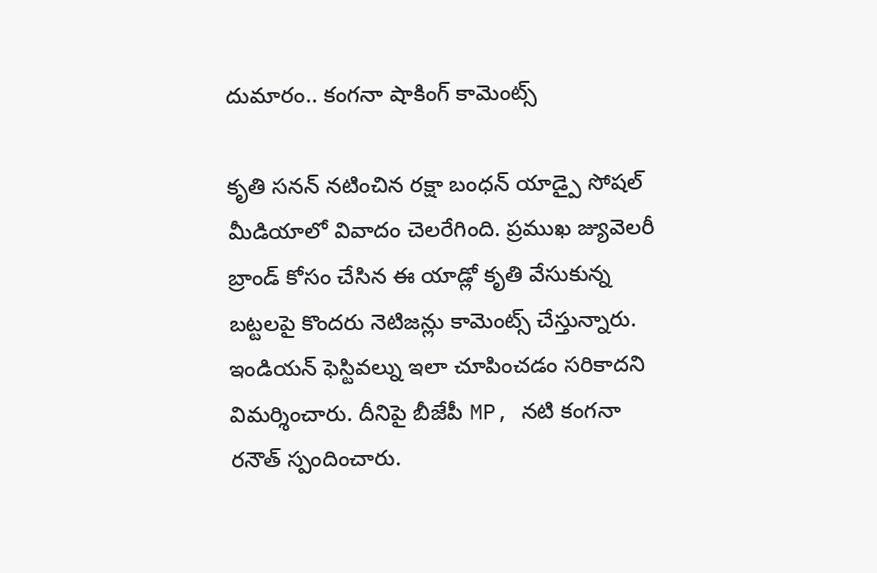దుమారం.. కంగనా షాకింగ్ కామెంట్స్

కృతి సనన్ నటించిన రక్షా బంధన్ యాడ్పై సోషల్ మీడియాలో వివాదం చెలరేగింది. ప్రముఖ జ్యువెలరీ బ్రాండ్ కోసం చేసిన ఈ యాడ్లో కృతి వేసుకున్న బట్టలపై కొందరు నెటిజన్లు కామెంట్స్ చేస్తున్నారు. ఇండియన్ ఫెస్టివల్ను ఇలా చూపించడం సరికాదని విమర్శించారు. దీనిపై బీజేపీ MP, నటి కంగనా రనౌత్ స్పందించారు.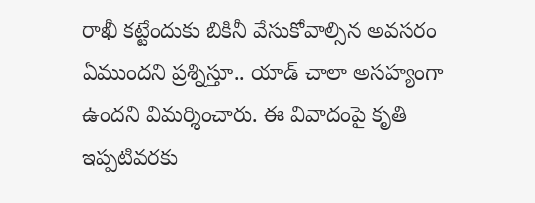రాఖీ కట్టేందుకు బికినీ వేసుకోవాల్సిన అవసరం ఏముందని ప్రశ్నిస్తూ.. యాడ్ చాలా అసహ్యంగా ఉందని విమర్శించారు. ఈ వివాదంపై కృతి ఇప్పటివరకు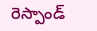రెస్పాండ్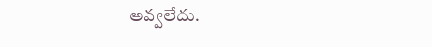అవ్వలేదు.